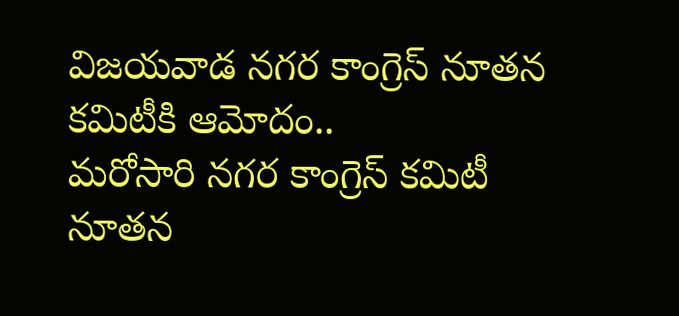విజయవాడ నగర కాంగ్రెస్ నూతన కమిటీకి ఆమోదం..
మరోసారి నగర కాంగ్రెస్ కమిటీ నూతన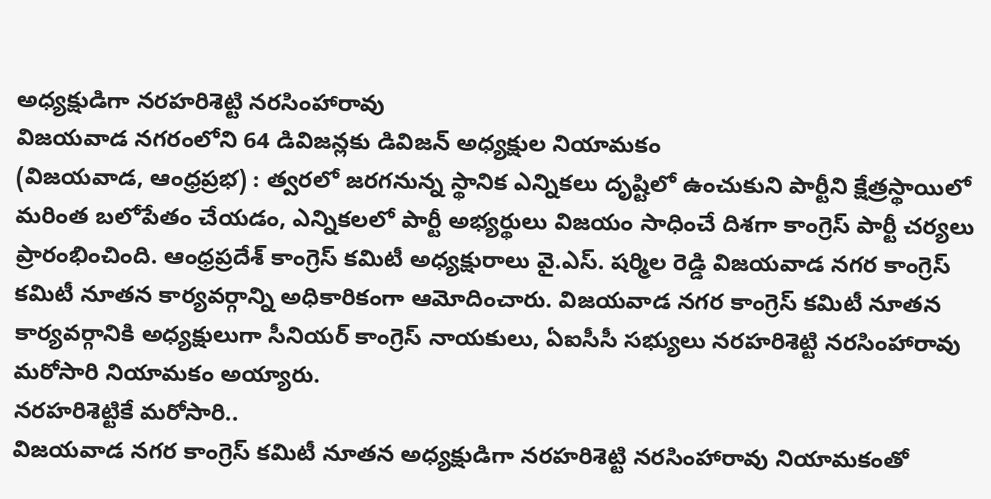అధ్యక్షుడిగా నరహరిశెట్టి నరసింహారావు
విజయవాడ నగరంలోని 64 డివిజన్లకు డివిజన్ అధ్యక్షుల నియామకం
(విజయవాడ, ఆంధ్రప్రభ) : త్వరలో జరగనున్న స్థానిక ఎన్నికలు దృష్టిలో ఉంచుకుని పార్టీని క్షేత్రస్థాయిలో మరింత బలోపేతం చేయడం, ఎన్నికలలో పార్టీ అభ్యర్థులు విజయం సాధించే దిశగా కాంగ్రెస్ పార్టీ చర్యలు ప్రారంభించింది. ఆంధ్రప్రదేశ్ కాంగ్రెస్ కమిటీ అధ్యక్షురాలు వై.ఎస్. షర్మిల రెడ్డి విజయవాడ నగర కాంగ్రెస్ కమిటీ నూతన కార్యవర్గాన్ని అధికారికంగా ఆమోదించారు. విజయవాడ నగర కాంగ్రెస్ కమిటీ నూతన కార్యవర్గానికి అధ్యక్షులుగా సీనియర్ కాంగ్రెస్ నాయకులు, ఏఐసీసీ సభ్యులు నరహరిశెట్టి నరసింహారావు మరోసారి నియామకం అయ్యారు.
నరహరిశెట్టికే మరోసారి..
విజయవాడ నగర కాంగ్రెస్ కమిటీ నూతన అధ్యక్షుడిగా నరహరిశెట్టి నరసింహారావు నియామకంతో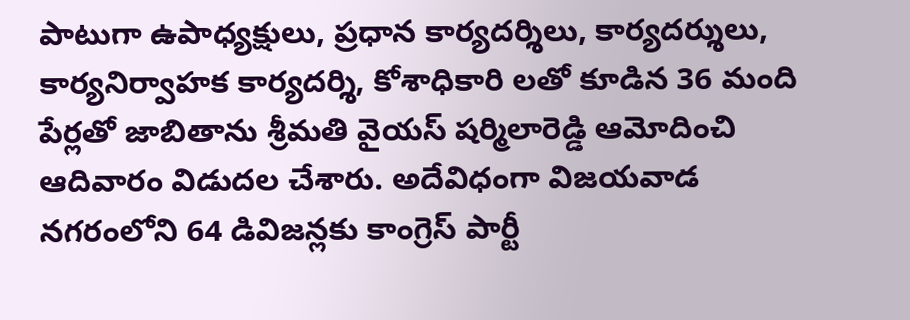పాటుగా ఉపాధ్యక్షులు, ప్రధాన కార్యదర్శిలు, కార్యదర్శులు, కార్యనిర్వాహక కార్యదర్శి, కోశాధికారి లతో కూడిన 36 మంది పేర్లతో జాబితాను శ్రీమతి వైయస్ షర్మిలారెడ్డి ఆమోదించి ఆదివారం విడుదల చేశారు. అదేవిధంగా విజయవాడ నగరంలోని 64 డివిజన్లకు కాంగ్రెస్ పార్టీ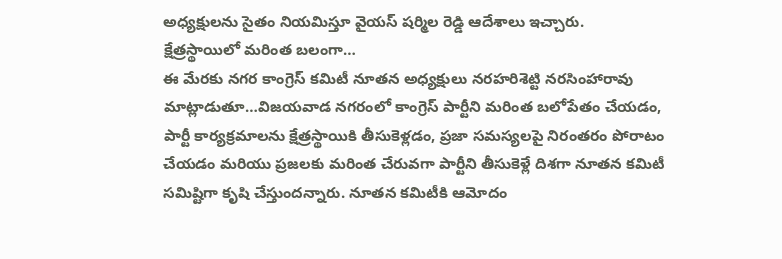అధ్యక్షులను సైతం నియమిస్తూ వైయస్ షర్మిల రెడ్డి ఆదేశాలు ఇచ్చారు.
క్షేత్రస్థాయిలో మరింత బలంగా…
ఈ మేరకు నగర కాంగ్రెస్ కమిటీ నూతన అధ్యక్షులు నరహరిశెట్టి నరసింహారావు మాట్లాడుతూ…విజయవాడ నగరంలో కాంగ్రెస్ పార్టీని మరింత బలోపేతం చేయడం, పార్టీ కార్యక్రమాలను క్షేత్రస్థాయికి తీసుకెళ్లడం, ప్రజా సమస్యలపై నిరంతరం పోరాటం చేయడం మరియు ప్రజలకు మరింత చేరువగా పార్టీని తీసుకెళ్లే దిశగా నూతన కమిటీ సమిష్టిగా కృషి చేస్తుందన్నారు. నూతన కమిటీకి ఆమోదం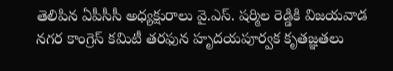తెలిపిన ఏపీసీసీ అధ్యక్షురాలు వై.ఎస్. షర్మిల రెడ్డికి విజయవాడ నగర కాంగ్రెస్ కమిటీ తరఫున హృదయపూర్వక కృతజ్ఞతలు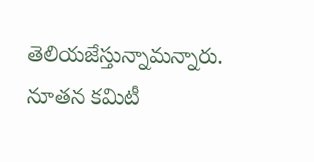తెలియజేస్తున్నామన్నారు. నూతన కమిటీ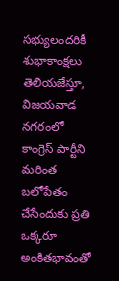సభ్యులందరికీ శుభాకాంక్షలు తెలియజేస్తూ, విజయవాడ నగరంలో కాంగ్రెస్ పార్టీని మరింత బలోపేతం చేసేందుకు ప్రతి ఒక్కరూ అంకితభావంతో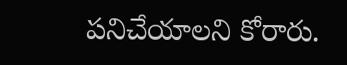పనిచేయాలని కోరారు.